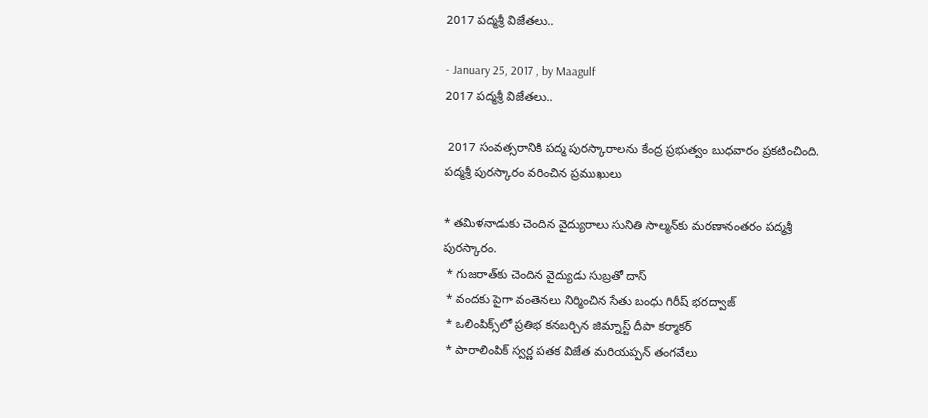2017 పద్మశ్రీ విజేతలు..

- January 25, 2017 , by Maagulf
2017 పద్మశ్రీ విజేతలు..

 2017 సంవత్సరానికి పద్మ పురస్కారాలను కేంద్ర ప్రభుత్వం బుధవారం ప్రకటించింది. పద్మశ్రీ పురస్కారం వరించిన ప్రముఖులు

* తమిళనాడుకు చెందిన వైద్యురాలు సునితి సాల్మన్‌కు మరణానంతరం పద్మశ్రీ పురస్కారం.
 * గుజరాత్‌కు చెందిన వైద్యుడు సుబ్రతో దాస్‌
 * వందకు పైగా వంతెనలు నిర్మించిన సేతు బంధు గిరీష్‌ భరద్వాజ్‌
 * ఒలింపిక్స్‌లో ప్రతిభ కనబర్చిన జిమ్నాస్ట్‌ దీపా కర్మాకర్‌
 * పారాలింపిక్‌ స్వర్ణ పతక విజేత మరియప్పన్‌ తంగవేలు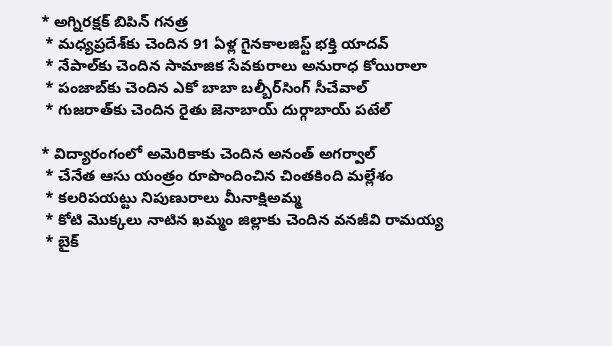* అగ్నిరక్షక్‌ బిపిన్‌ గనత్ర
 * మధ్యప్రదేశ్‌కు చెందిన 91 ఏళ్ల గైనకాలజిస్ట్‌ భక్తి యాదవ్‌
 * నేపాల్‌కు చెందిన సామాజిక సేవకురాలు అనురాధ కోయిరాలా
 * పంజాబ్‌కు చెందిన ఎకో బాబా బల్బీర్‌సింగ్‌ సీచేవాల్‌
 * గుజరాత్‌కు చెందిన రైతు జెనాబాయ్‌ దుర్గాబాయ్‌ పటేల్‌

* విద్యారంగంలో అమెరికాకు చెందిన అనంత్‌ అగర్వాల్‌
 * చేనేత ఆసు యంత్రం రూపొందించిన చింతకింది మల్లేశం
 * కలరిపయట్టు నిపుణురాలు మీనాక్షిఅమ్మ
 * కోటి మొక్కలు నాటిన ఖమ్మం జిల్లాకు చెందిన వనజీవి రామయ్య
 * బైక్‌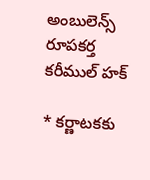అంబులెన్స్‌ రూపకర్త కరీముల్‌ హక్‌

* కర్ణాటకకు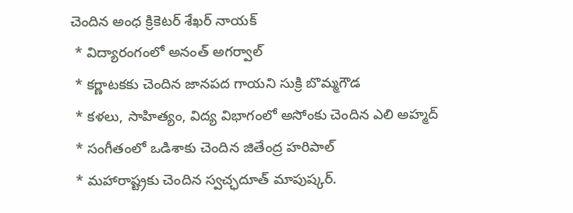చెందిన అంధ క్రికెటర్‌ శేఖర్‌ నాయక్‌
 * విద్యారంగంలో అనంత్‌ అగర్వాల్‌
 * కర్ణాటకకు చెందిన జానపద గాయని సుక్రి బొమ్మగౌడ
 * కళలు, సాహిత్యం, విద్య విభాగంలో అసోంకు చెందిన ఎలి అహ్మద్‌
 * సంగీతంలో ఒడిశాకు చెందిన జితేంద్ర హరిపాల్‌
 * మహారాష్ట్రకు చెందిన స్వచ్ఛదూత్‌ మాపుష్కర్‌.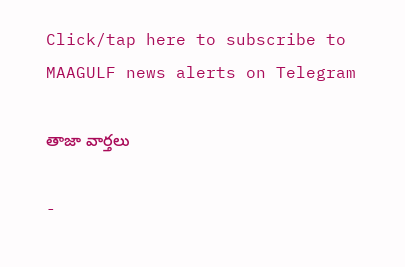Click/tap here to subscribe to MAAGULF news alerts on Telegram

తాజా వార్తలు

-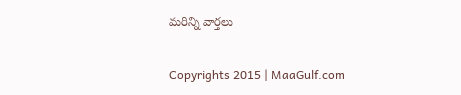మరిన్ని వార్తలు

Copyrights 2015 | MaaGulf.com